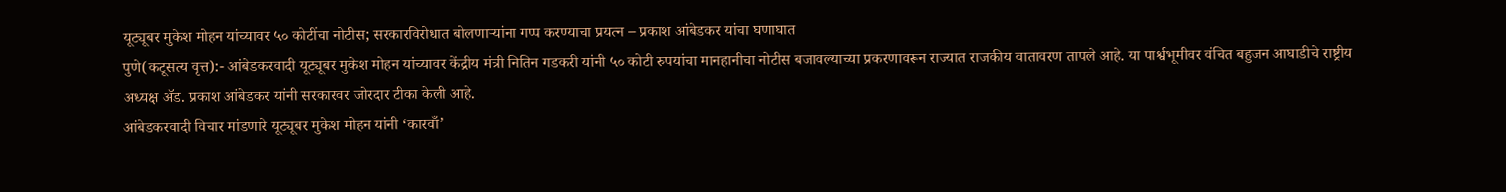यूट्यूबर मुकेश मोहन यांच्यावर ५० कोटींचा नोटीस; सरकारविरोधात बोलणाऱ्यांना गप्प करण्याचा प्रयत्न – प्रकाश आंबेडकर यांचा घणाघात
पुणे(कटूसत्य वृत्त):- आंबेडकरवादी यूट्यूबर मुकेश मोहन यांच्यावर केंद्रीय मंत्री नितिन गडकरी यांनी ५० कोटी रुपयांचा मानहानीचा नोटीस बजावल्याच्या प्रकरणावरून राज्यात राजकीय वातावरण तापले आहे. या पार्श्वभूमीवर वंचित बहुजन आघाडीचे राष्ट्रीय अध्यक्ष ॲड. प्रकाश आंबेडकर यांनी सरकारवर जोरदार टीका केली आहे.
आंबेडकरवादी विचार मांडणारे यूट्यूबर मुकेश मोहन यांनी ‘कारवाँ’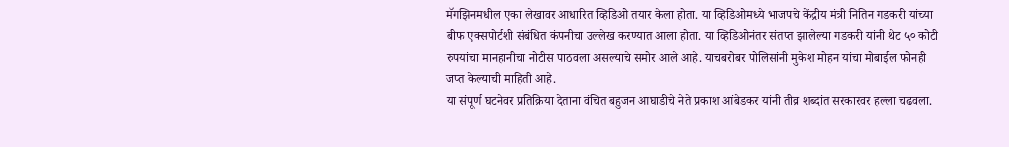मॅगझिनमधील एका लेखावर आधारित व्हिडिओ तयार केला होता. या व्हिडिओमध्ये भाजपचे केंद्रीय मंत्री नितिन गडकरी यांच्या बीफ एक्सपोर्टशी संबंधित कंपनीचा उल्लेख करण्यात आला होता. या व्हिडिओनंतर संतप्त झालेल्या गडकरी यांनी थेट ५० कोटी रुपयांचा मानहानीचा नोटीस पाठवला असल्याचे समोर आले आहे. याचबरोबर पोलिसांनी मुकेश मोहन यांचा मोबाईल फोनही जप्त केल्याची माहिती आहे.
या संपूर्ण घटनेवर प्रतिक्रिया देताना वंचित बहुजन आघाडीचे नेते प्रकाश आंबेडकर यांनी तीव्र शब्दांत सरकारवर हल्ला चढवला.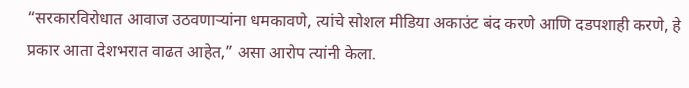“सरकारविरोधात आवाज उठवणाऱ्यांना धमकावणे, त्यांचे सोशल मीडिया अकाउंट बंद करणे आणि दडपशाही करणे, हे प्रकार आता देशभरात वाढत आहेत,” असा आरोप त्यांनी केला.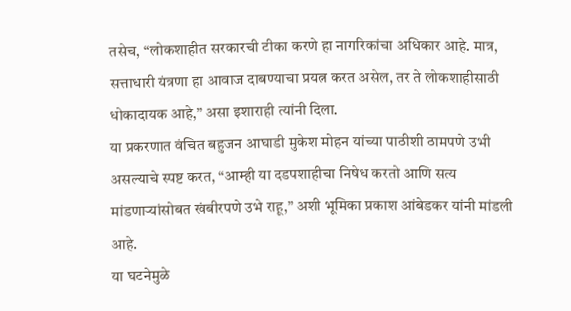तसेच, “लोकशाहीत सरकारची टीका करणे हा नागरिकांचा अधिकार आहे. मात्र, सत्ताधारी यंत्रणा हा आवाज दाबण्याचा प्रयत्न करत असेल, तर ते लोकशाहीसाठी धोकादायक आहे,” असा इशाराही त्यांनी दिला.
या प्रकरणात वंचित बहुजन आघाडी मुकेश मोहन यांच्या पाठीशी ठामपणे उभी असल्याचे स्पष्ट करत, “आम्ही या दडपशाहीचा निषेध करतो आणि सत्य मांडणाऱ्यांसोबत खंबीरपणे उभे राहू,” अशी भूमिका प्रकाश आंबेडकर यांनी मांडली आहे.
या घटनेमुळे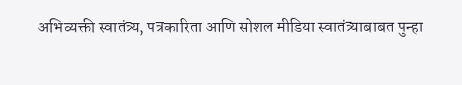अभिव्यक्ती स्वातंत्र्य, पत्रकारिता आणि सोशल मीडिया स्वातंत्र्याबाबत पुन्हा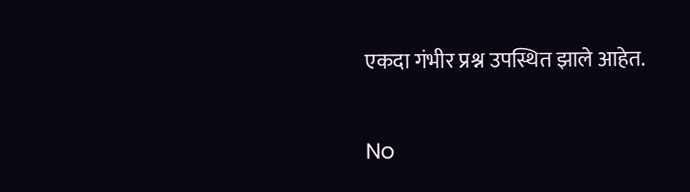एकदा गंभीर प्रश्न उपस्थित झाले आहेत.

No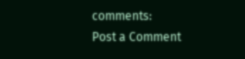comments:
Post a Comment